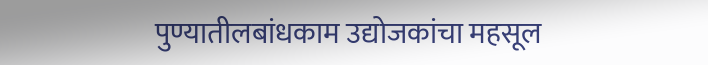पुण्यातीलबांधकाम उद्योजकांचा महसूल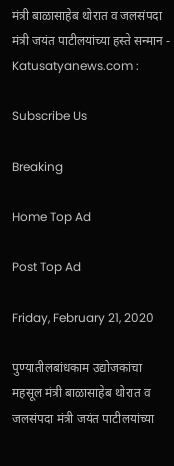मंत्री बाळासाहेब थोरात व जलसंपदा मंत्री जयंत पाटीलयांच्या हस्ते सन्मान - Katusatyanews.com :

Subscribe Us

Breaking

Home Top Ad

Post Top Ad

Friday, February 21, 2020

पुण्यातीलबांधकाम उद्योजकांचा महसूल मंत्री बाळासाहेब थोरात व जलसंपदा मंत्री जयंत पाटीलयांच्या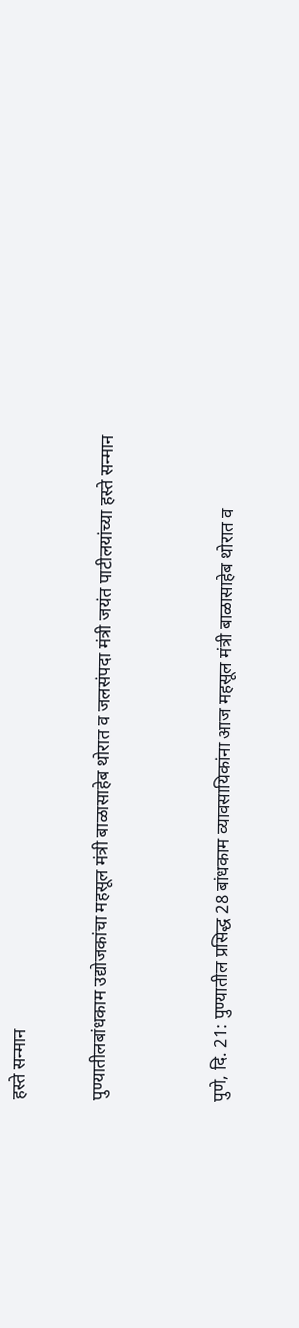हस्ते सन्मान

पुण्यातीलबांधकाम उद्योजकांचा महसूल मंत्री बाळासाहेब थोरात व जलसंपदा मंत्री जयंत पाटीलयांच्या हस्ते सन्मान


पुणे, दि. 21: पुण्यातील प्रसिद्ध 28 बांधकाम व्यावसायिकांना आज महसूल मंत्री बाळासाहेब थोरात व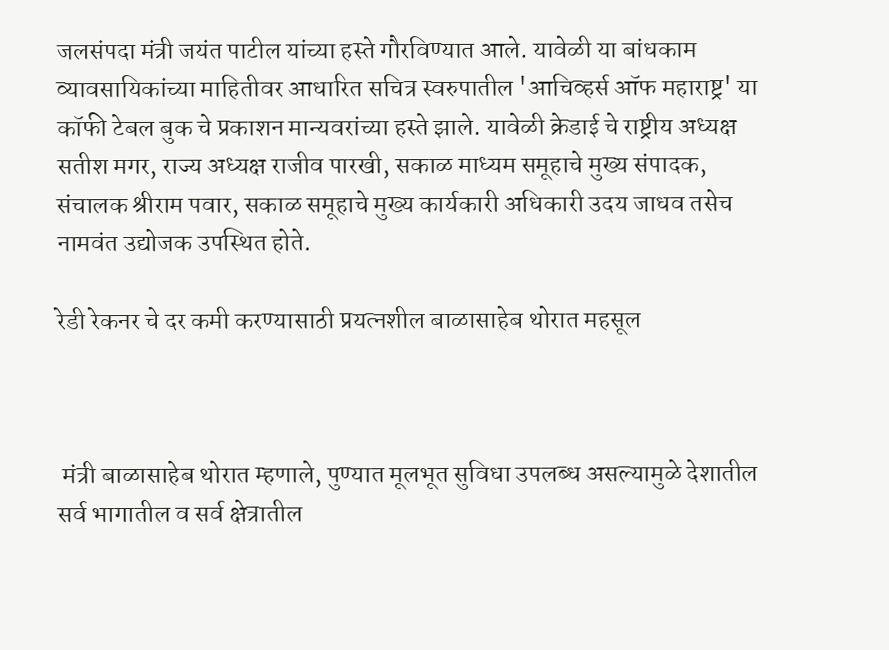जलसंपदा मंत्री जयंत पाटील यांच्या हस्ते गौरविण्यात आले. यावेळी या बांधकाम व्यावसायिकांच्या माहितीवर आधारित सचित्र स्वरुपातील 'आचिव्हर्स ऑफ महाराष्ट्र' या कॉफी टेबल बुक चे प्रकाशन मान्यवरांच्या हस्ते झाले. यावेळी क्रेडाई चे राष्ट्रीय अध्यक्ष सतीश मगर, राज्य अध्यक्ष राजीव पारखी, सकाळ माध्यम समूहाचे मुख्य संपादक, संचालक श्रीराम पवार, सकाळ समूहाचे मुख्य कार्यकारी अधिकारी उदय जाधव तसेच नामवंत उद्योजक उपस्थित होते.

रेडी रेकनर चे दर कमी करण्यासाठी प्रयत्नशील बाळासाहेब थोरात महसूल



 मंत्री बाळासाहेब थोरात म्हणाले, पुण्यात मूलभूत सुविधा उपलब्ध असल्यामुळे देशातील सर्व भागातील व सर्व क्षेत्रातील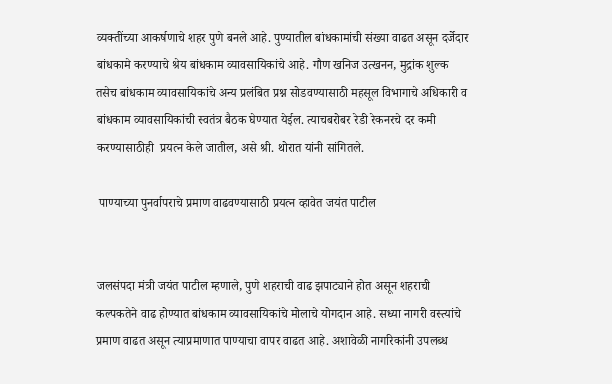व्यक्तींच्या आकर्षणाचे शहर पुणे बनले आहे. पुण्यातील बांधकामांची संख्या वाढत असून दर्जेदार बांधकामे करण्याचे श्रेय बांधकाम व्यावसायिकांचे आहे. गौण खनिज उत्खनन, मुद्रांक शुल्क तसेच बांधकाम व्यावसायिकांचे अन्य प्रलंबित प्रश्न सोडवण्यासाठी महसूल विभागाचे अधिकारी व बांधकाम व्यावसायिकांची स्वतंत्र बैठक घेण्यात येईल. त्याचबरोबर रेडी रेकनरचे दर कमी करण्यासाठीही  प्रयत्न केले जातील, असे श्री. थोरात यांनी सांगितले.

 पाण्याच्या पुनर्वापराचे प्रमाण वाढवण्यासाठी प्रयत्न व्हावेत जयंत पाटील


जलसंपदा मंत्री जयंत पाटील म्हणाले, पुणे शहराची वाढ झपाट्याने होत असून शहराची कल्पकतेने वाढ होण्यात बांधकाम व्यावसायिकांचे मोलाचे योगदान आहे. सध्या नागरी वस्त्यांचे प्रमाण वाढत असून त्याप्रमाणात पाण्याचा वापर वाढत आहे. अशावेळी नागरिकांनी उपलब्ध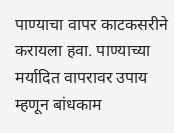पाण्याचा वापर काटकसरीने करायला हवा. पाण्याच्या मर्यादित वापरावर उपाय म्हणून बांधकाम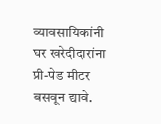व्यावसायिकांनी घर खरेदीदारांना प्री-पेड मीटर बसवून द्यावे.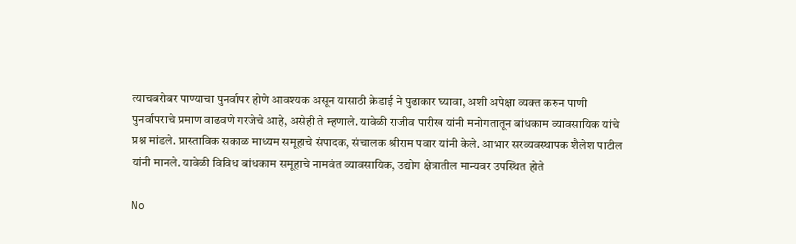त्याचबरोबर पाण्याचा पुनर्वापर होणे आवश्यक असून यासाठी क्रेडाई ने पुढाकार घ्यावा, अशी अपेक्षा व्यक्त करुन पाणी पुनर्वापराचे प्रमाण वाढवणे गरजेचे आहे, असेही ते म्हणाले. यावेळी राजीव पारीख यांनी मनोगतातून बांधकाम व्यावसायिक यांचे प्रश्न मांडले. प्रास्ताविक सकाळ माध्यम समूहाचे संपादक, संचालक श्रीराम पवार यांनी केले. आभार सरव्यवस्थापक शैलेश पाटील यांनी मानले. यावेळी विविध बांधकाम समूहाचे नामवंत व्यावसायिक, उद्योग क्षेत्रातील मान्यवर उपस्थित होते

No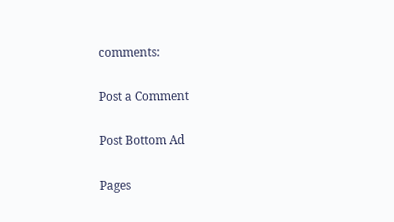comments:

Post a Comment

Post Bottom Ad

Pages